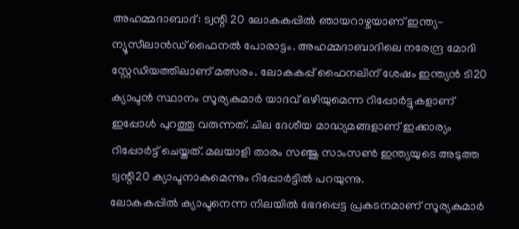അഹമ്മദാബാദ്: ട്വന്റി 20 ലോകകപ്പിൽ ഞായറാഴ്ചയാണ് ഇന്ത്യ- ന്യൂസീലാൻഡ് ഫൈനൽ പോരാട്ടം. അഹമ്മദാബാദിലെ നരേന്ദ്ര മോദി സ്റ്റേഡിയത്തിലാണ് മത്സരം. ലോകകപ്പ് ഫൈനലിന് ശേഷം ഇന്ത്യൻ ടി20 ക്യാപ്ടൻ സ്ഥാനം സൂര്യകുമാർ യാദവ് ഒഴിയുമെന്ന റിപ്പോർട്ടുകളാണ് ഇപ്പോൾ പുറത്തു വരുന്നത്. ചില ദേശീയ മാദ്ധ്യമങ്ങളാണ് ഇക്കാര്യം റിപ്പോർട്ട് ചെയ്തത്. മലയാളി താരം സഞ്ജു സാംസൺ ഇന്ത്യയുടെ അടുത്ത ട്വന്റി20 ക്യാപ്ടനാകുമെന്നും റിപ്പോർട്ടിൽ പറയുന്നു.
ലോകകപ്പിൽ ക്യാപ്ടനെന്ന നിലയിൽ ഭേദപ്പെട്ട പ്രകടനമാണ് സൂര്യകുമാർ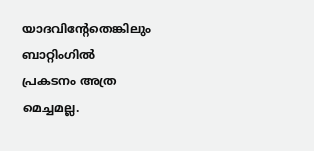യാദവിന്റേതെങ്കിലും ബാറ്റിംഗിൽ പ്രകടനം അത്ര മെച്ചമല്ല.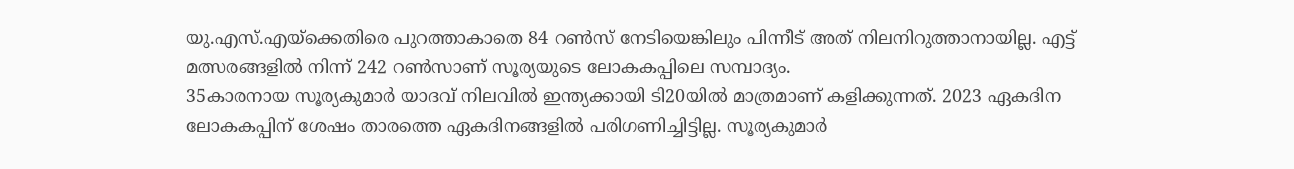യു.എസ്.എയ്ക്കെതിരെ പുറത്താകാതെ 84 റൺസ് നേടിയെങ്കിലും പിന്നീട് അത് നിലനിറുത്താനായില്ല. എട്ട് മത്സരങ്ങളിൽ നിന്ന് 242 റൺസാണ് സൂര്യയുടെ ലോകകപ്പിലെ സമ്പാദ്യം.
35കാരനായ സൂര്യകുമാർ യാദവ് നിലവിൽ ഇന്ത്യക്കായി ടി20യിൽ മാത്രമാണ് കളിക്കുന്നത്. 2023 ഏകദിന ലോകകപ്പിന് ശേഷം താരത്തെ ഏകദിനങ്ങളിൽ പരിഗണിച്ചിട്ടില്ല. സൂര്യകുമാർ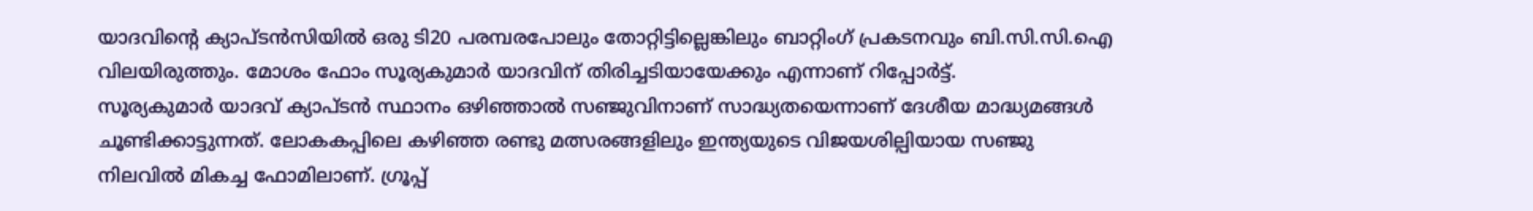യാദവിന്റെ ക്യാപ്ടൻസിയിൽ ഒരു ടി20 പരമ്പരപോലും തോറ്റിട്ടില്ലെങ്കിലും ബാറ്റിംഗ് പ്രകടനവും ബി.സി.സി.ഐ വിലയിരുത്തും. മോശം ഫോം സൂര്യകുമാർ യാദവിന് തിരിച്ചടിയായേക്കും എന്നാണ് റിപ്പോർട്ട്.
സൂര്യകുമാർ യാദവ് ക്യാപ്ടൻ സ്ഥാനം ഒഴിഞ്ഞാൽ സഞ്ജുവിനാണ് സാദ്ധ്യതയെന്നാണ് ദേശീയ മാദ്ധ്യമങ്ങൾ ചൂണ്ടിക്കാട്ടുന്നത്. ലോകകപ്പിലെ കഴിഞ്ഞ രണ്ടു മത്സരങ്ങളിലും ഇന്ത്യയുടെ വിജയശില്പിയായ സഞ്ജു നിലവിൽ മികച്ച ഫോമിലാണ്. ഗ്രൂപ്പ്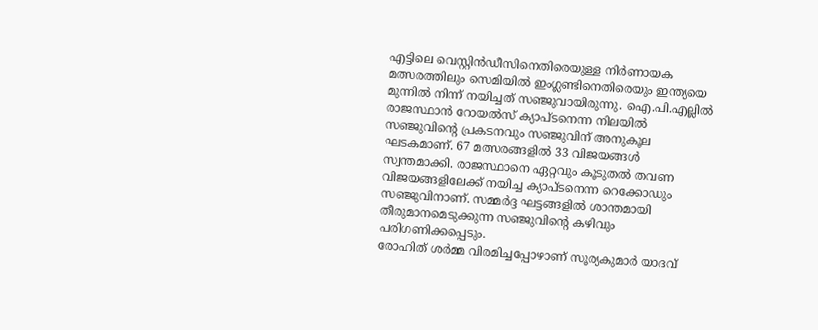എട്ടിലെ വെസ്റ്റിൻഡീസിനെതിരെയുള്ള നിർണായക മത്സരത്തിലും സെമിയിൽ ഇംഗ്ലണ്ടിനെതിരെയും ഇന്ത്യയെ മുന്നിൽ നിന്ന് നയിച്ചത് സഞ്ജുവായിരുന്നു. ഐ.പി.എല്ലിൽ രാജസ്ഥാൻ റോയൽസ് ക്യാപ്ടനെന്ന നിലയിൽ സഞ്ജുവിന്റെ പ്രകടനവും സഞ്ജുവിന് അനുകൂല ഘടകമാണ്. 67 മത്സരങ്ങളിൽ 33 വിജയങ്ങൾ സ്വന്തമാക്കി. രാജസ്ഥാനെ ഏറ്റവും കൂടുതൽ തവണ വിജയങ്ങളിലേക്ക് നയിച്ച ക്യാപ്ടനെന്ന റെക്കോഡും സഞ്ജുവിനാണ്. സമ്മർദ്ദ ഘട്ടങ്ങളിൽ ശാന്തമായി തീരുമാനമെടുക്കുന്ന സഞ്ജുവിന്റെ കഴിവും പരിഗണിക്കപ്പെടും.
രോഹിത് ശർമ്മ വിരമിച്ചപ്പോഴാണ് സൂര്യകുമാർ യാദവ്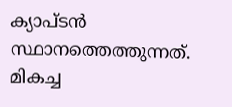ക്യാപ്ടൻ സ്ഥാനത്തെത്തുന്നത്. മികച്ച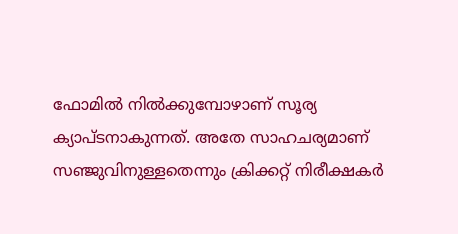ഫോമിൽ നിൽക്കുമ്പോഴാണ് സൂര്യ ക്യാപ്ടനാകുന്നത്. അതേ സാഹചര്യമാണ് സഞ്ജുവിനുള്ളതെന്നും ക്രിക്കറ്റ് നിരീക്ഷകർ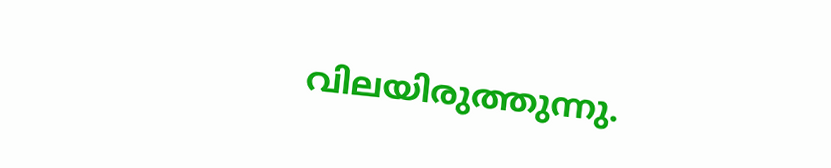വിലയിരുത്തുന്നു.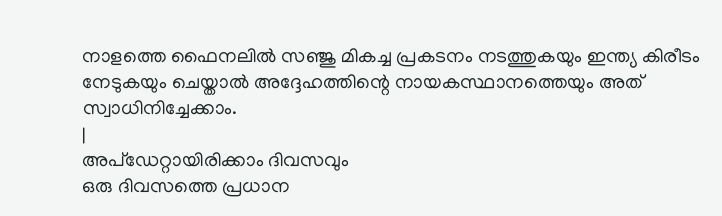നാളത്തെ ഫൈനലിൽ സഞ്ജു മികച്ച പ്രകടനം നടത്തുകയും ഇന്ത്യ കിരീടം നേടുകയും ചെയ്താൽ അദ്ദേഹത്തിന്റെ നായകസ്ഥാനത്തെയും അത് സ്വാധിനിച്ചേക്കാം.
|
അപ്ഡേറ്റായിരിക്കാം ദിവസവും
ഒരു ദിവസത്തെ പ്രധാന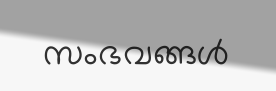സംഭവങ്ങൾ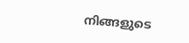നിങ്ങളുടെ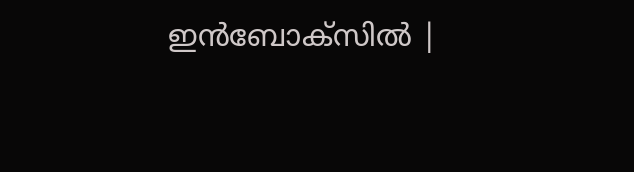ഇൻബോക്സിൽ |